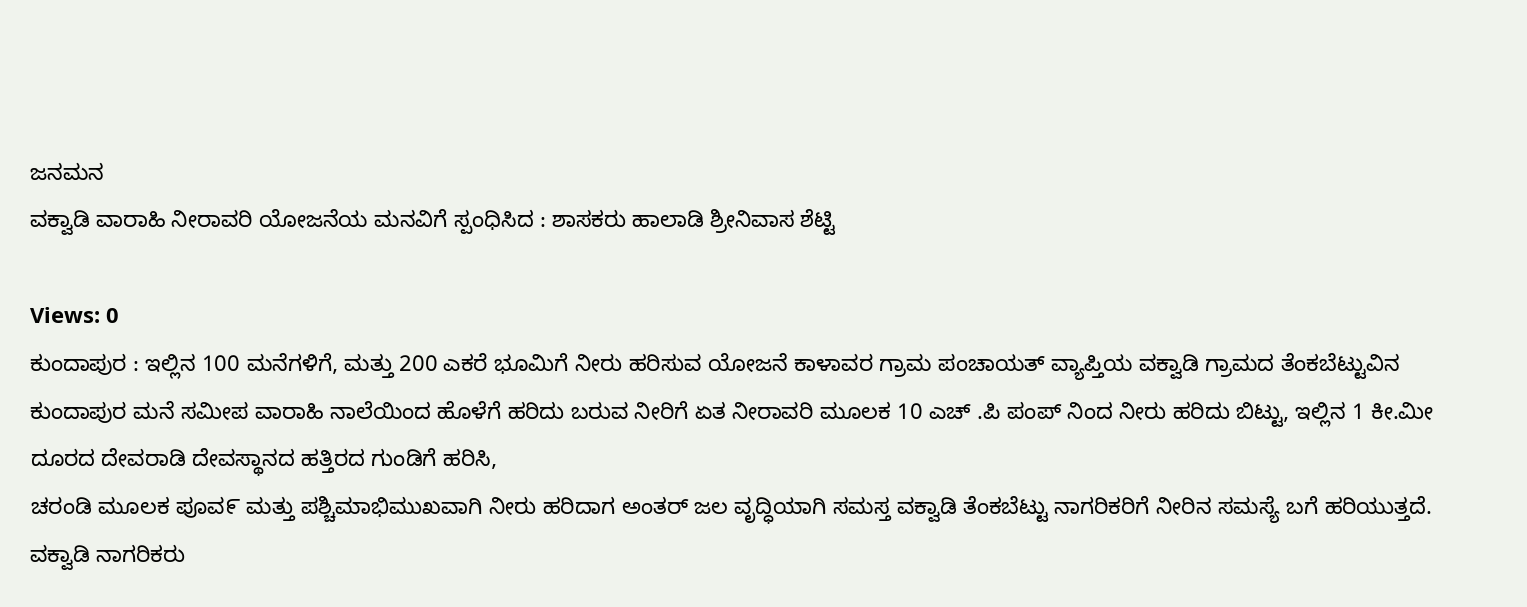ಜನಮನ
ವಕ್ವಾಡಿ ವಾರಾಹಿ ನೀರಾವರಿ ಯೋಜನೆಯ ಮನವಿಗೆ ಸ್ಪಂಧಿಸಿದ : ಶಾಸಕರು ಹಾಲಾಡಿ ಶ್ರೀನಿವಾಸ ಶೆಟ್ಟಿ

Views: 0
ಕುಂದಾಪುರ : ಇಲ್ಲಿನ 100 ಮನೆಗಳಿಗೆ, ಮತ್ತು 200 ಎಕರೆ ಭೂಮಿಗೆ ನೀರು ಹರಿಸುವ ಯೋಜನೆ ಕಾಳಾವರ ಗ್ರಾಮ ಪಂಚಾಯತ್ ವ್ಯಾಪ್ತಿಯ ವಕ್ವಾಡಿ ಗ್ರಾಮದ ತೆಂಕಬೆಟ್ಟುವಿನ ಕುಂದಾಪುರ ಮನೆ ಸಮೀಪ ವಾರಾಹಿ ನಾಲೆಯಿಂದ ಹೊಳೆಗೆ ಹರಿದು ಬರುವ ನೀರಿಗೆ ಏತ ನೀರಾವರಿ ಮೂಲಕ 10 ಎಚ್ .ಪಿ ಪಂಪ್ ನಿಂದ ನೀರು ಹರಿದು ಬಿಟ್ಟು, ಇಲ್ಲಿನ 1 ಕೀ.ಮೀ ದೂರದ ದೇವರಾಡಿ ದೇವಸ್ಥಾನದ ಹತ್ತಿರದ ಗುಂಡಿಗೆ ಹರಿಸಿ,
ಚರಂಡಿ ಮೂಲಕ ಪೂವ೯ ಮತ್ತು ಪಶ್ಚಿಮಾಭಿಮುಖವಾಗಿ ನೀರು ಹರಿದಾಗ ಅಂತರ್ ಜಲ ವೃದ್ಧಿಯಾಗಿ ಸಮಸ್ತ ವಕ್ವಾಡಿ ತೆಂಕಬೆಟ್ಟು ನಾಗರಿಕರಿಗೆ ನೀರಿನ ಸಮಸ್ಯೆ ಬಗೆ ಹರಿಯುತ್ತದೆ.
ವಕ್ವಾಡಿ ನಾಗರಿಕರು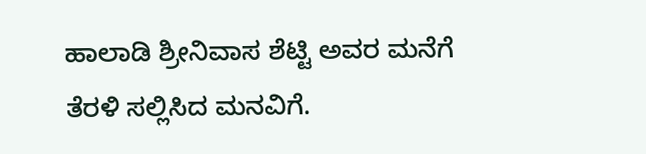ಹಾಲಾಡಿ ಶ್ರೀನಿವಾಸ ಶೆಟ್ಟಿ ಅವರ ಮನೆಗೆ ತೆರಳಿ ಸಲ್ಲಿಸಿದ ಮನವಿಗೆ.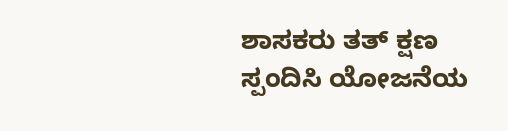ಶಾಸಕರು ತತ್ ಕ್ಷಣ ಸ್ಪಂದಿಸಿ ಯೋಜನೆಯ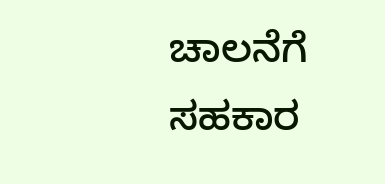ಚಾಲನೆಗೆ ಸಹಕಾರ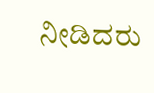ನೀಡಿದರು